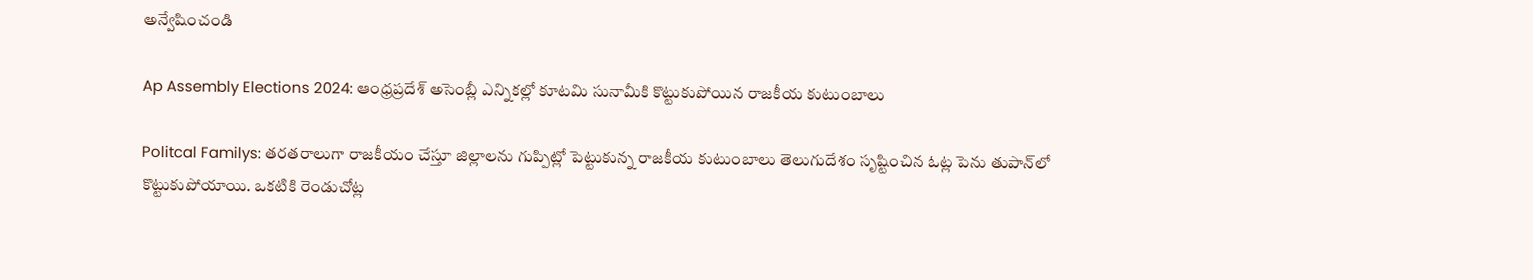అన్వేషించండి

Ap Assembly Elections 2024: ఆంధ్రప్రదేశ్ అసెంబ్లీ ఎన్నికల్లో కూటమి సునామీకి కొట్టుకుపోయిన రాజకీయ కుటుంబాలు

Politcal Familys: తరతరాలుగా రాజకీయం చేస్తూ జిల్లాలను గుప్పిట్లో పెట్టుకున్న రాజకీయ కుటుంబాలు తెలుగుదేశం సృష్టించిన ఓట్ల పెను తుపాన్‌లో కొట్టుకుపోయాయి. ఒకటికి రెండుచోట్ల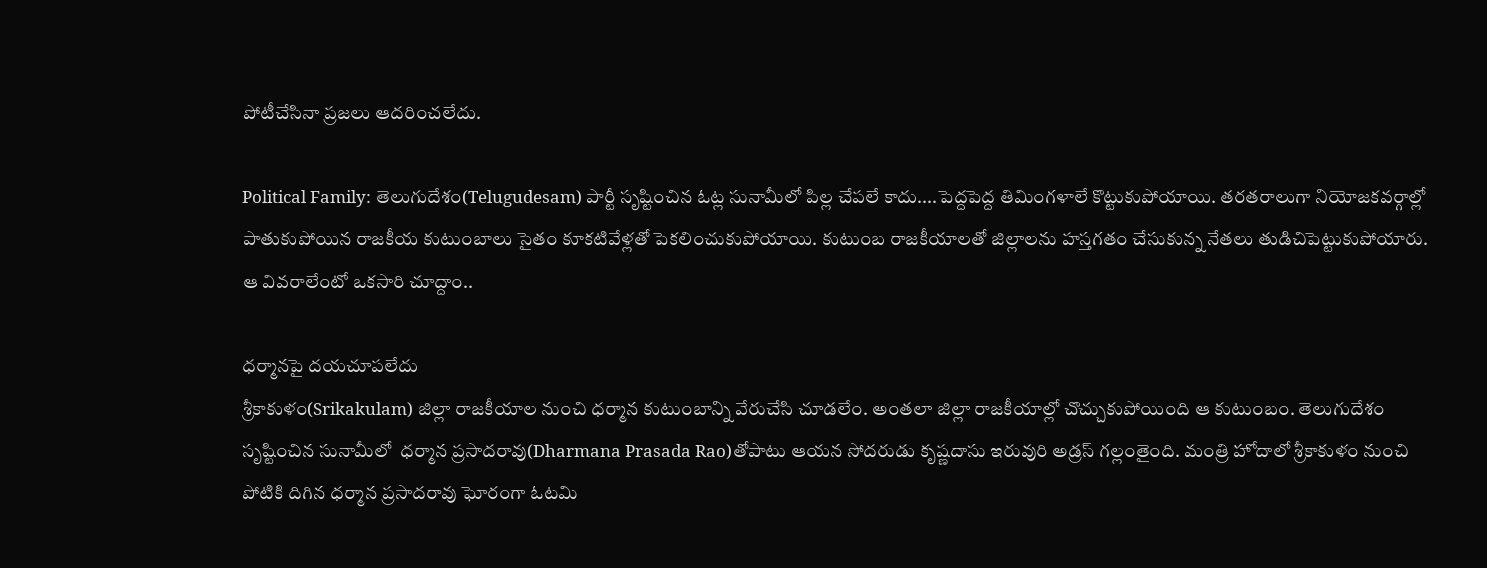పోటీచేసినా ప్రజలు ఆదరించలేదు.

Political Family: తెలుగుదేశం(Telugudesam) పార్టీ సృష్టించిన ఓట్ల సునామీలో పిల్ల చేపలే కాదు....పెద్దపెద్ద తిమింగళాలే కొట్టుకుపోయాయి. తరతరాలుగా నియోజకవర్గాల్లో పాతుకుపోయిన రాజకీయ కుటుంబాలు సైతం కూకటివేళ్లతో పెకలించుకుపోయాయి. కుటుంబ రాజకీయాలతో జిల్లాలను హస్తగతం చేసుకున్న నేతలు తుడిచిపెట్టుకుపోయారు. ఆ వివరాలేంటో ఒకసారి చూద్దాం..

ధర్మానపై దయచూపలేదు
శ్రీకాకుళం(Srikakulam) జిల్లా రాజకీయాల నుంచి ధర్మాన కుటుంబాన్ని వేరుచేసి చూడలేం. అంతలా జిల్లా రాజకీయాల్లో చొచ్చుకుపోయింది ఆ కుటుంబం. తెలుగుదేశం సృష్టించిన సునామీలో  ధర్మాన ప్రసాదరావు(Dharmana Prasada Rao)తోపాటు ఆయన సోదరుడు కృష్ణదాసు ఇరువురి అడ్రస్‌ గల్లంతైంది. మంత్రి హోదాలో శ్రీకాకుళం నుంచి పోటికి దిగిన ధర్మాన ప్రసాదరావు ఘోరంగా ఓటమి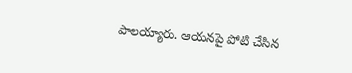పాలయ్యారు. ఆయనపై పోటి చేసిన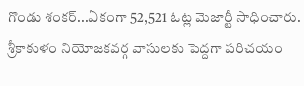గొండు శంకర్‌...ఏకంగా 52,521 ఓట్ల మెజార్టీ సాధించారు. శ్రీకాకుళం నియోజకవర్గ వాసులకు పెద్దగా పరిచయం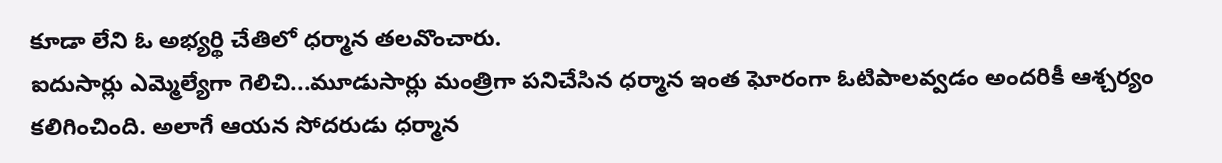కూడా లేని ఓ అభ్యర్థి చేతిలో ధర్మాన తలవొంచారు.
ఐదుసార్లు ఎమ్మెల్యేగా గెలిచి...మూడుసార్లు మంత్రిగా పనిచేసిన ధర్మాన ఇంత ఘోరంగా ఓటిపాలవ్వడం అందరికీ ఆశ్చర్యం కలిగించింది. అలాగే ఆయన సోదరుడు ధర్మాన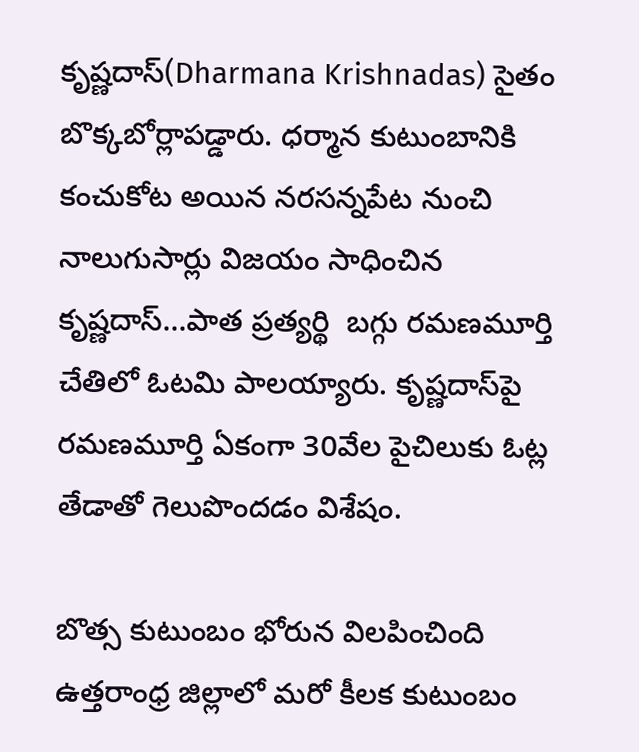కృష్ణదాస్‌(Dharmana Krishnadas) సైతం బొక్కబోర్లాపడ్డారు. ధర్మాన కుటుంబానికి కంచుకోట అయిన నరసన్నపేట నుంచి నాలుగుసార్లు విజయం సాధించిన కృష్ణదాస్‌...పాత ప్రత్యర్థి  బగ్గు రమణమూర్తి చేతిలో ఓటమి పాలయ్యారు. కృష్ణదాస్‌పై రమణమూర్తి ఏకంగా 30వేల పైచిలుకు ఓట్ల తేడాతో గెలుపొందడం విశేషం.

బొత్స కుటుంబం భోరున విలపించింది
ఉత్తరాంధ్ర జిల్లాలో మరో కీలక కుటుంబం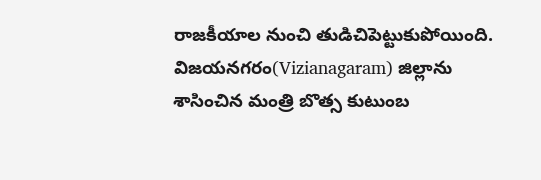రాజకీయాల నుంచి తుడిచిపెట్టుకుపోయింది. విజయనగరం(Vizianagaram) జిల్లాను శాసించిన మంత్రి బొత్స కుటుంబ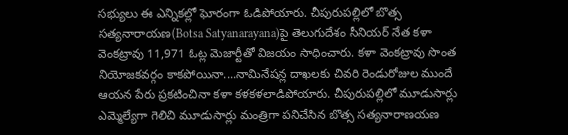సభ్యులు ఈ ఎన్నికల్లో ఘోరంగా ఓడిపోయారు. చీపురుపల్లిలో బొత్స సత్యనారాయణ(Botsa Satyanarayana)పై తెలుగుదేశం సీనియర్ నేత కళా వెంకట్రావు 11,971 ఓట్ల మెజార్టీతో విజయం సాధించారు. కళా వెంకట్రావు సొంత నియోజకవర్గం కాకపోయినా....నామినేషన్ల దాఖలకు చివరి రెండురోజుల ముందే ఆయన పేరు ప్రకటించినా కళా కళకళలాడిపోయారు. చీపురుపల్లిలో మూడుసార్లు ఎమ్మెల్యేగా గెలిచి మూడుసార్లు మంత్రిగా పనిచేసిన బొత్స సత్యనారాణయణ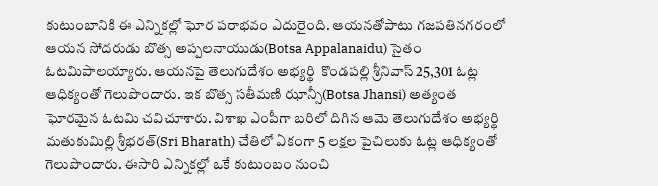కుటుంబానికి ఈ ఎన్నికల్లో ఘోర పరాభవం ఎదురైంది. ఆయనతోపాటు గజపతినగరంలో ఆయన సోదరుడు బొత్స అప్పలనాయుడు(Botsa Appalanaidu) సైతం ఓటమిపాలయ్యారు. ఆయనపై తెలుగుదేశం అభ్యర్థి  కొండపల్లి శ్రీనివాస్ 25,301 ఓట్ల ఆధిక్యంతో గెలుపొందారు. ఇక బొత్స సతీమణి ఝాన్సీ(Botsa Jhansi) అత్యంత ఘోరమైన ఓటమి చవిచూశారు. విశాఖ ఎంపీగా బరిలో దిగిన ఆమె తెలుగుదేశం అభ్యర్థి మతుకుమిల్లి శ్రీభరత్(Sri Bharath) చేతిలో ఏకంగా 5 లక్షల పైచిలుకు ఓట్ల ఆధిక్యంతో గెలుపొందారు. ఈసారి ఎన్నికల్లో ఒకే కుటుంబం నుంచి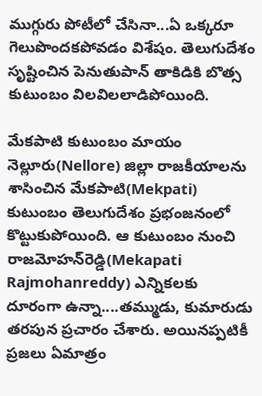ముగ్గురు పోటీలో చేసినా...ఏ ఒక్కరూ గెలుపొందకపోవడం విశేషం. తెలుగుదేశం సృష్టించిన పెనుతుపాన్‌ తాకిడికి బొత్స కుటుంబం విలవిలలాడిపోయింది.

మేకపాటి కుటుంబం మాయం
నెల్లూరు(Nellore) జిల్లా రాజకీయాలను శాసించిన మేకపాటి(Mekpati) కుటుంబం తెలుగుదేశం ప్రభంజనంలో కొట్టుకుపోయింది. ఆ కుటుంబం నుంచి రాజమోహన్‌రెడ్డి(Mekapati Rajmohanreddy) ఎన్నికలకు దూరంగా ఉన్నా....తమ్ముడు, కుమారుడు తరపున ప్రచారం చేశారు. అయినప్పటికీ ప్రజలు ఏమాత్రం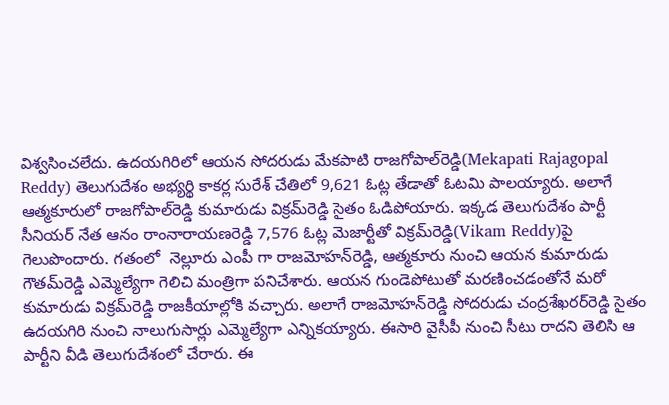విశ్వసించలేదు. ఉదయగిరిలో ఆయన సోదరుడు మేకపాటి రాజగోపాల్‌రెడ్డి(Mekapati Rajagopal Reddy) తెలుగుదేశం అభ్యర్థి కాకర్ల సురేశ్‌ చేతిలో 9,621 ఓట్ల తేడాతో ఓటమి పాలయ్యారు. అలాగే ఆత్మకూరులో రాజగోపాల్‌రెడ్డి కుమారుడు విక్రమ్‌రెడ్డి సైతం ఓడిపోయారు. ఇక్కడ తెలుగుదేశం పార్టీ సీనియర్ నేత ఆనం రాంనారాయణరెడ్డి 7,576 ఓట్ల మెజార్టీతో విక్రమ్‌రెడ్డి(Vikam Reddy)పై గెలుపొందారు. గతంలో  నెల్లూరు ఎంపీ గా రాజమోహన్‌రెడ్డి, ఆత్మకూరు నుంచి ఆయన కుమారుడు గౌతమ్‌రెడ్డి ఎమ్మెల్యేగా గెలిచి మంత్రిగా పనిచేశారు. ఆయన గుండెపోటుతో మరణించడంతోనే మరో కుమారుడు విక్రమ్‌రెడ్డి రాజకీయాల్లోకి వచ్చారు. అలాగే రాజమోహన్‌రెడ్డి సోదరుడు చంద్రశేఖరర్‌రెడ్డి సైతం ఉదయగిరి నుంచి నాలుగుసార్లు ఎమ్మెల్యేగా ఎన్నికయ్యారు. ఈసారి వైసీపీ నుంచి సీటు రాదని తెలిసి ఆ పార్టీని వీడి తెలుగుదేశంలో చేరారు. ఈ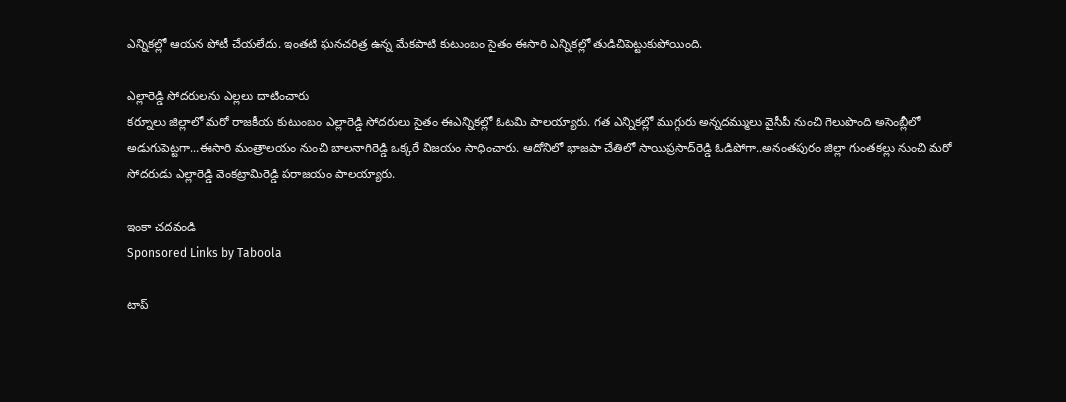ఎన్నికల్లో ఆయన పోటీ చేయలేదు. ఇంతటి ఘనచరిత్ర ఉన్న మేకపాటి కుటుంబం సైతం ఈసారి ఎన్నికల్లో తుడిచిపెట్టుకుపోయింది.

ఎల్లారెడ్డి సోదరులను ఎల్లలు దాటించారు
కర్నూలు జిల్లాలో మరో రాజకీయ కుటుంబం ఎల్లారెడ్డి సోదరులు సైతం ఈఎన్నికల్లో ఓటమి పాలయ్యారు. గత ఎన్నికల్లో ముగ్గురు అన్నదమ్ములు వైసీపీ నుంచి గెలుపొంది అసెంబ్లీలో అడుగుపెట్టగా...ఈసారి మంత్రాలయం నుంచి బాలనాగిరెడ్డి ఒక్కరే విజయం సాధించారు. ఆదోనిలో భాజపా చేతిలో సాయిప్రసాద్‌రెడ్డి ఓడిపోగా..అనంతపురం జిల్లా గుంతకల్లు నుంచి మరో సోదరుడు ఎల్లారెడ్డి వెంకట్రామిరెడ్డి పరాజయం పాలయ్యారు.

ఇంకా చదవండి
Sponsored Links by Taboola

టాప్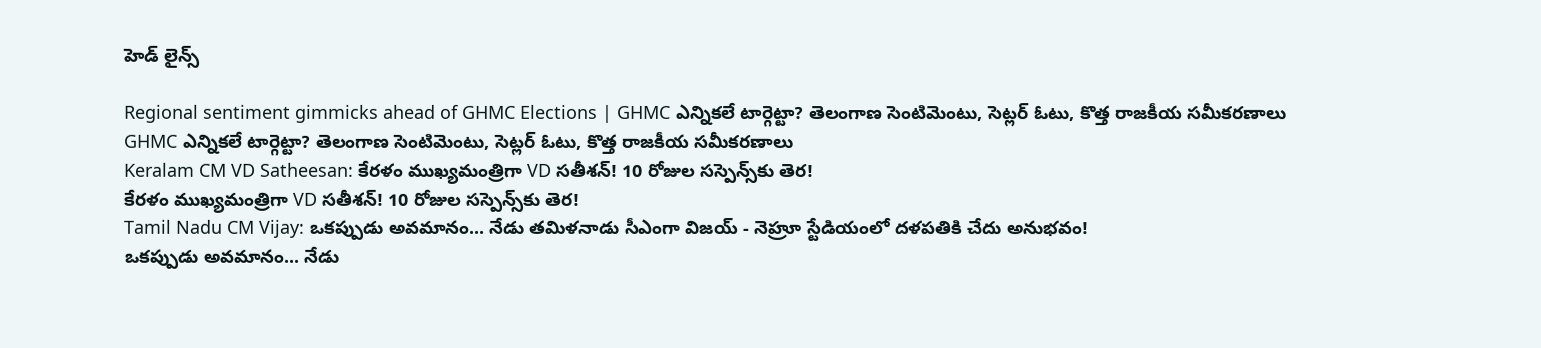హెడ్ లైన్స్

Regional sentiment gimmicks ahead of GHMC Elections | GHMC ఎన్నికలే టార్గెట్టా? తెలంగాణ సెంటిమెంటు, సెట్లర్ ఓటు, కొత్త రాజకీయ సమీకరణాలు
GHMC ఎన్నికలే టార్గెట్టా? తెలంగాణ సెంటిమెంటు, సెట్లర్ ఓటు, కొత్త రాజకీయ సమీకరణాలు
Keralam CM VD Satheesan: కేరళం ముఖ్యమంత్రిగా VD సతీశన్! 10 రోజుల సస్పెన్స్‌కు తెర!
కేరళం ముఖ్యమంత్రిగా VD సతీశన్! 10 రోజుల సస్పెన్స్‌కు తెర!
Tamil Nadu CM Vijay: ఒకప్పుడు అవమానం... నేడు తమిళనాడు సీఎంగా విజయ్ - నెహ్రూ స్టేడియంలో దళపతికి చేదు అనుభవం!
ఒకప్పుడు అవమానం... నేడు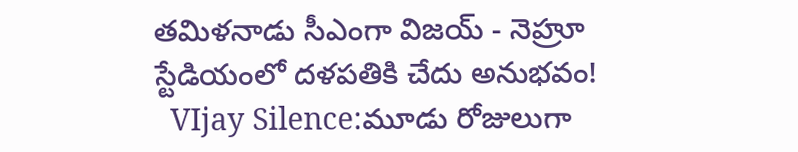తమిళనాడు సీఎంగా విజయ్ - నెహ్రూ స్టేడియంలో దళపతికి చేదు అనుభవం!
  VIjay Silence:మూడు రోజులుగా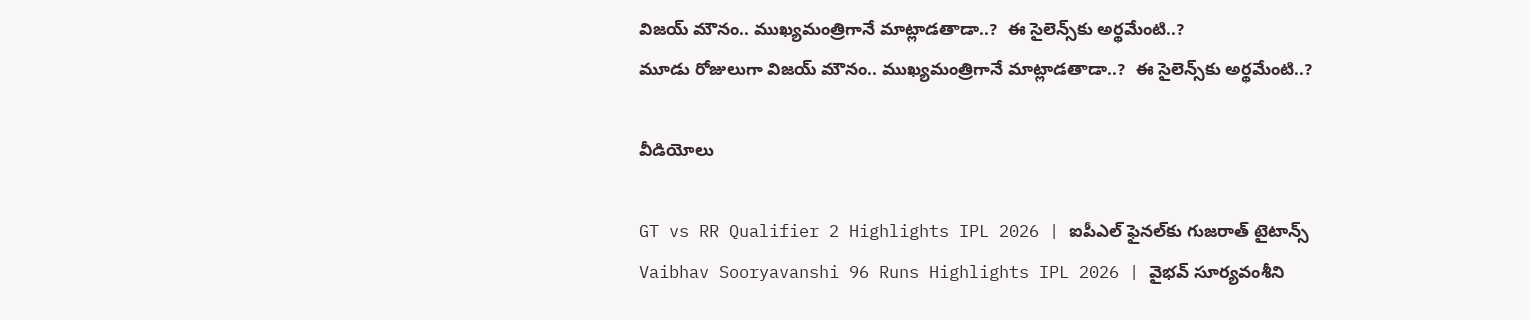విజయ్ మౌనం.. ముఖ్యమంత్రిగానే మాట్లాడతాడా..?  ఈ సైలెన్స్‌కు అర్థమేంటి..?
మూడు రోజులుగా విజయ్ మౌనం.. ముఖ్యమంత్రిగానే మాట్లాడతాడా..?  ఈ సైలెన్స్‌కు అర్థమేంటి..?

వీడియోలు

GT vs RR Qualifier 2 Highlights IPL 2026 | ఐపీఎల్ ఫైనల్‌కు గుజరాత్ టైటాన్స్
Vaibhav Sooryavanshi 96 Runs Highlights IPL 2026 | వైభవ్ సూర్యవంశీని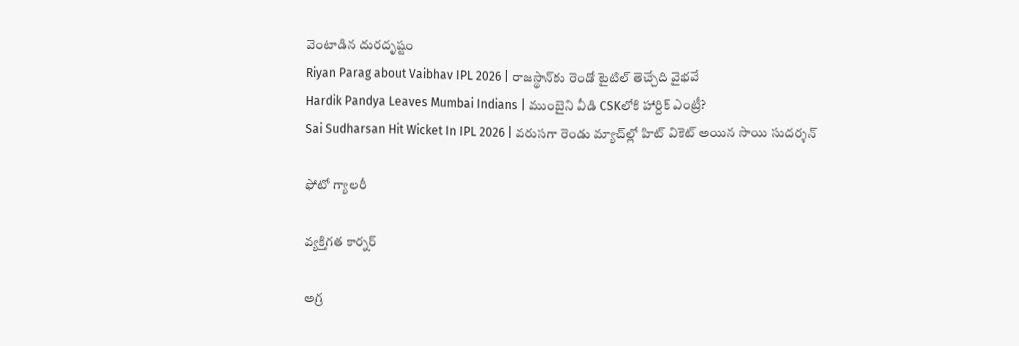వెంటాడిన దురదృష్టం
Riyan Parag about Vaibhav IPL 2026 | రాజస్థాన్‌కు రెండో టైటిల్ తెచ్చేది వైభవే
Hardik Pandya Leaves Mumbai Indians | ముంబైని వీడి CSKలోకి హార్దిక్ ఎంట్రీ?
Sai Sudharsan Hit Wicket In IPL 2026 | వరుసగా రెండు మ్యాచ్‌ల్లో హిట్ వికెట్ అయిన సాయి సుదర్శన్

ఫోటో గ్యాలరీ

వ్యక్తిగత కార్నర్

అగ్ర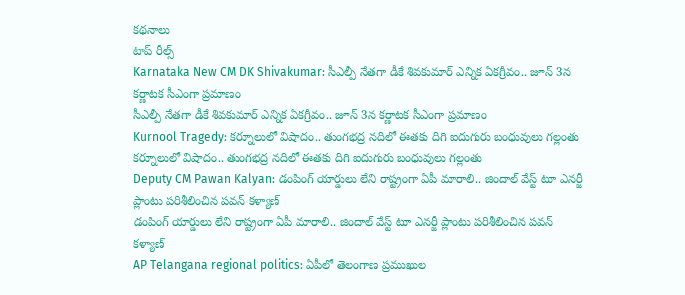కథనాలు
టాప్ రీల్స్
Karnataka New CM DK Shivakumar: సీఎల్పీ నేతగా డీకే శివకుమార్ ఎన్నిక ఏకగ్రీవం.. జూన్ 3న కర్ణాటక సీఎంగా ప్రమాణం
సీఎల్పీ నేతగా డీకే శివకుమార్ ఎన్నిక ఏకగ్రీవం.. జూన్ 3న కర్ణాటక సీఎంగా ప్రమాణం
Kurnool Tragedy: కర్నూలులో విషాదం.. తుంగభద్ర నదిలో ఈతకు దిగి ఐదుగురు బంధువులు గల్లంతు
కర్నూలులో విషాదం.. తుంగభద్ర నదిలో ఈతకు దిగి ఐదుగురు బంధువులు గల్లంతు
Deputy CM Pawan Kalyan: డంపింగ్ యార్డులు లేని రాష్ట్రంగా ఏపీ మారాలి.. జిందాల్ వేస్ట్ టూ ఎనర్జీ ప్లాంటు పరిశీలించిన పవన్ కళ్యాణ్
డంపింగ్ యార్డులు లేని రాష్ట్రంగా ఏపీ మారాలి.. జిందాల్ వేస్ట్ టూ ఎనర్జీ ప్లాంటు పరిశీలించిన పవన్ కళ్యాణ్
AP Telangana regional politics: ఏపీలో తెలంగాణ ప్రముఖుల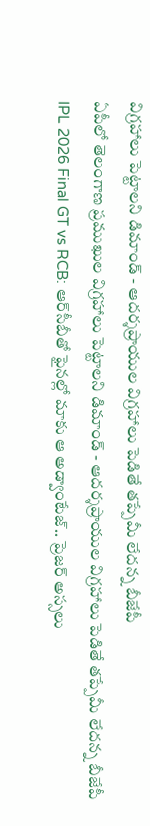విగ్రహాలు పెట్టాలని డిమాండ్ - ఆదర్శప్రాయుల విగ్రహాలు పెడితే తప్పేమీ లేదన్న బీజేపీ
ఏపీలో తెలంగాణ ప్రముఖుల విగ్రహాలు పెట్టాలని డిమాండ్ - ఆదర్శప్రాయుల విగ్రహాలు పెడితే తప్పేమీ లేదన్న బీజేపీ
IPL 2026 Final GT vs RCB: ఆర్‌సీబీతో ఫైన‌ల్లో మాకు ఆ అడ్వాంటేజ్.. ప్రెజర్ అస్సలు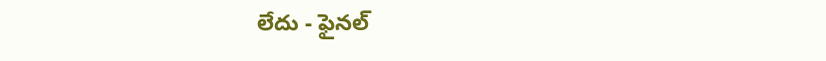లేదు - ఫైనల్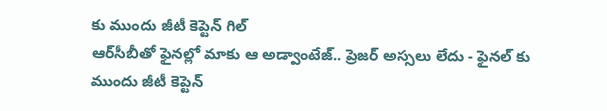కు ముందు జీటీ కెప్టెన్ గిల్
ఆర్‌సీబీతో ఫైన‌ల్లో మాకు ఆ అడ్వాంటేజ్.. ప్రెజర్ అస్సలు లేదు - ఫైనల్ కు ముందు జీటీ కెప్టెన్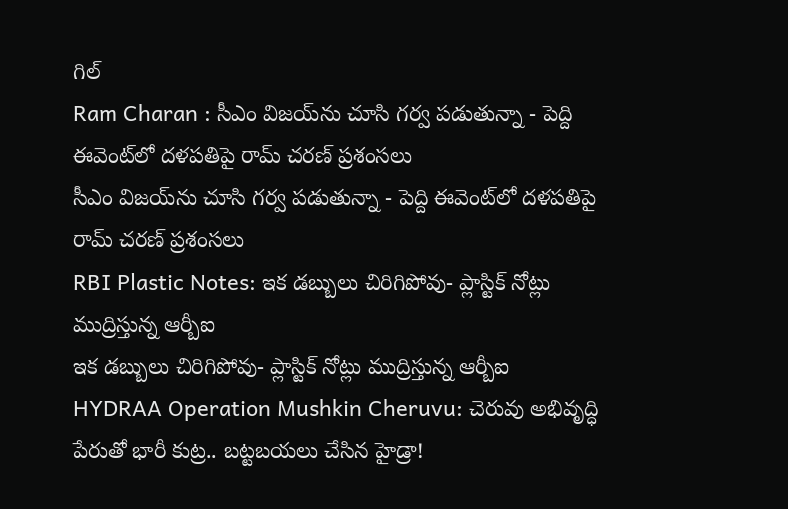గిల్
Ram Charan : సీఎం విజయ్‌ను చూసి గర్వ పడుతున్నా - పెద్ది ఈవెంట్‌లో దళపతిపై రామ్ చరణ్ ప్రశంసలు
సీఎం విజయ్‌ను చూసి గర్వ పడుతున్నా - పెద్ది ఈవెంట్‌లో దళపతిపై రామ్ చరణ్ ప్రశంసలు
RBI Plastic Notes: ఇక డబ్బులు చిరిగిపోవు- ప్లాస్టిక్ నోట్లు ముద్రిస్తున్న ఆర్బీఐ
ఇక డబ్బులు చిరిగిపోవు- ప్లాస్టిక్ నోట్లు ముద్రిస్తున్న ఆర్బీఐ
HYDRAA Operation Mushkin Cheruvu: చెరువు అభివృద్ధి పేరుతో భారీ కుట్ర.. బట్టబయలు చేసిన హైడ్రా!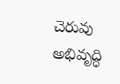చెరువు అభివృద్ధి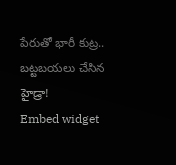పేరుతో భారీ కుట్ర.. బట్టబయలు చేసిన హైడ్రా!
Embed widget